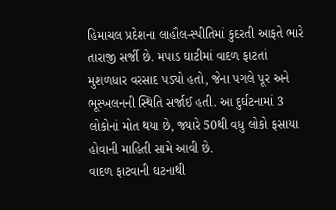હિમાચલ પ્રદેશના લાહૌલ-સ્પીતિમાં કુદરતી આફતે ભારે તારાજી સર્જી છે. મપાડ ઘાટીમાં વાદળ ફાટતાં મુશળધાર વરસાદ પડ્યો હતો, જેના પગલે પૂર અને ભૂસ્ખલનની સ્થિતિ સર્જાઈ હતી. આ દુર્ઘટનામાં 3 લોકોનાં મોત થયા છે, જ્યારે 50થી વધુ લોકો ફસાયા હોવાની માહિતી સામે આવી છે.
વાદળ ફાટવાની ઘટનાથી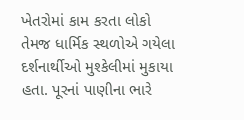ખેતરોમાં કામ કરતા લોકો તેમજ ધાર્મિક સ્થળોએ ગયેલા દર્શનાર્થીઓ મુશ્કેલીમાં મુકાયા હતા. પૂરનાં પાણીના ભારે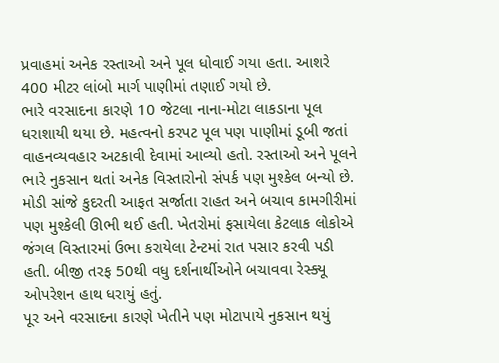પ્રવાહમાં અનેક રસ્તાઓ અને પૂલ ધોવાઈ ગયા હતા. આશરે 400 મીટર લાંબો માર્ગ પાણીમાં તણાઈ ગયો છે.
ભારે વરસાદના કારણે 10 જેટલા નાના-મોટા લાકડાના પૂલ ધરાશાયી થયા છે. મહત્વનો કરપટ પૂલ પણ પાણીમાં ડૂબી જતાં વાહનવ્યવહાર અટકાવી દેવામાં આવ્યો હતો. રસ્તાઓ અને પૂલને ભારે નુકસાન થતાં અનેક વિસ્તારોનો સંપર્ક પણ મુશ્કેલ બન્યો છે.
મોડી સાંજે કુદરતી આફત સર્જાતા રાહત અને બચાવ કામગીરીમાં પણ મુશ્કેલી ઊભી થઈ હતી. ખેતરોમાં ફસાયેલા કેટલાક લોકોએ જંગલ વિસ્તારમાં ઉભા કરાયેલા ટેન્ટમાં રાત પસાર કરવી પડી હતી. બીજી તરફ 50થી વધુ દર્શનાર્થીઓને બચાવવા રેસ્ક્યૂ ઓપરેશન હાથ ધરાયું હતું.
પૂર અને વરસાદના કારણે ખેતીને પણ મોટાપાયે નુકસાન થયું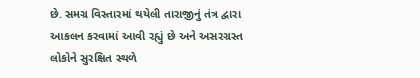છે. સમગ્ર વિસ્તારમાં થયેલી તારાજીનું તંત્ર દ્વારા આકલન કરવામાં આવી રહ્યું છે અને અસરગ્રસ્ત લોકોને સુરક્ષિત સ્થળે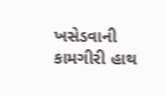ખસેડવાની કામગીરી હાથ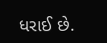ધરાઈ છે.